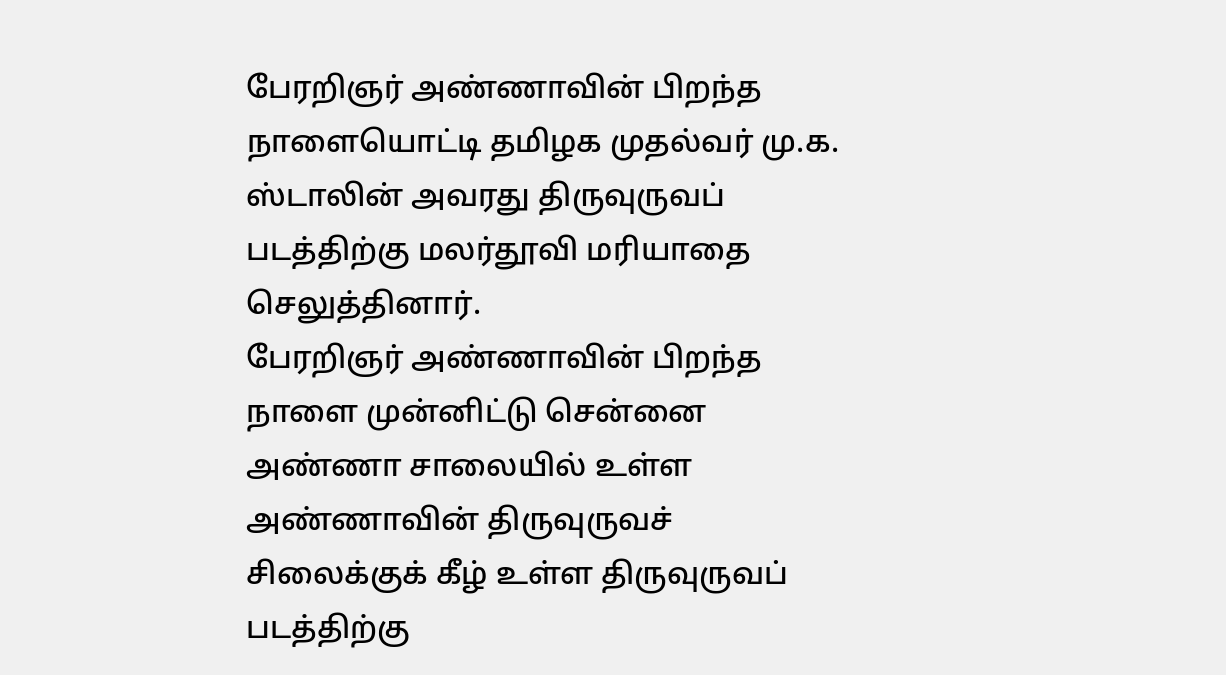பேரறிஞர் அண்ணாவின் பிறந்த நாளையொட்டி தமிழக முதல்வர் மு.க. ஸ்டாலின் அவரது திருவுருவப் படத்திற்கு மலர்தூவி மரியாதை செலுத்தினார்.
பேரறிஞர் அண்ணாவின் பிறந்த நாளை முன்னிட்டு சென்னை அண்ணா சாலையில் உள்ள அண்ணாவின் திருவுருவச் சிலைக்குக் கீழ் உள்ள திருவுருவப் படத்திற்கு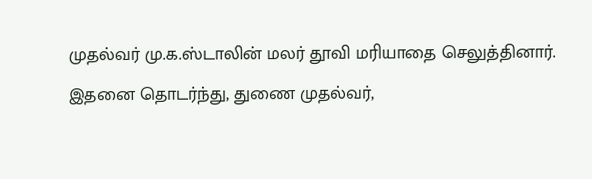முதல்வர் மு.க.ஸ்டாலின் மலர் தூவி மரியாதை செலுத்தினார்.
இதனை தொடர்ந்து, துணை முதல்வர்,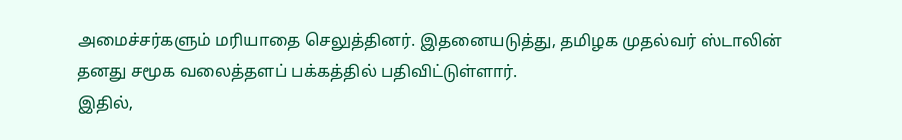அமைச்சர்களும் மரியாதை செலுத்தினர். இதனையடுத்து, தமிழக முதல்வர் ஸ்டாலின் தனது சமூக வலைத்தளப் பக்கத்தில் பதிவிட்டுள்ளார்.
இதில்,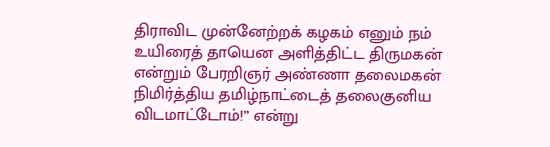திராவிட முன்னேற்றக் கழகம் எனும் நம் உயிரைத் தாயென அளித்திட்ட திருமகன் என்றும் பேரறிஞர் அண்ணா தலைமகன் நிமிர்த்திய தமிழ்நாட்டைத் தலைகுனிய விடமாட்டோம்!” என்று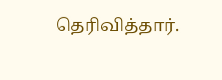தெரிவித்தார்.